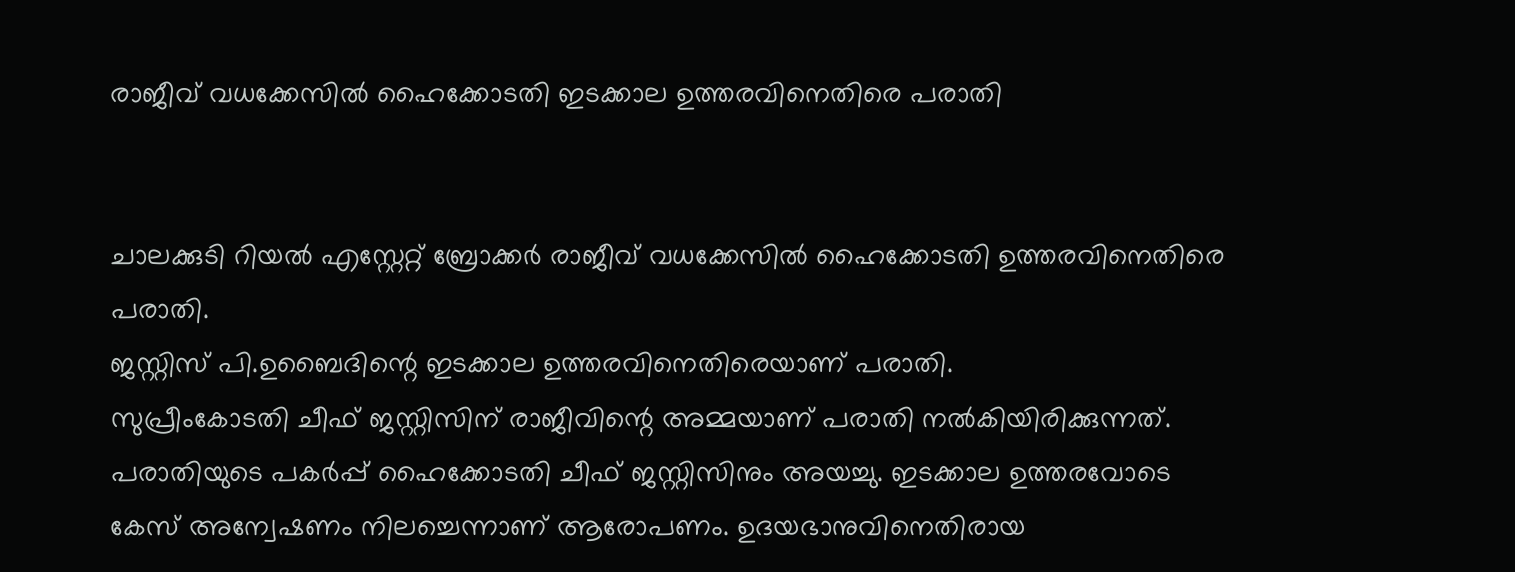രാജീവ് വധക്കേസില്‍ ഹൈക്കോടതി ഇടക്കാല ഉത്തരവിനെതിരെ പരാതി


ചാലക്കുടി റിയല്‍ എസ്റ്റേറ്റ് ബ്രോക്കര്‍ രാജീവ് വധക്കേസില്‍ ഹൈക്കോടതി ഉത്തരവിനെതിരെ പരാതി.
ജസ്റ്റിസ് പി.ഉബൈദിന്റെ ഇടക്കാല ഉത്തരവിനെതിരെയാണ് പരാതി.
സുപ്രീംകോടതി ചീഫ് ജസ്റ്റിസിന് രാജീവിന്റെ അമ്മയാണ് പരാതി നല്‍കിയിരിക്കുന്നത്. പരാതിയുടെ പകര്‍പ്പ് ഹൈക്കോടതി ചീഫ് ജസ്റ്റിസിനും അയച്ചു. ഇടക്കാല ഉത്തരവോടെ കേസ് അന്വേഷണം നിലച്ചെന്നാണ് ആരോപണം. ഉദയഭാനുവിനെതിരായ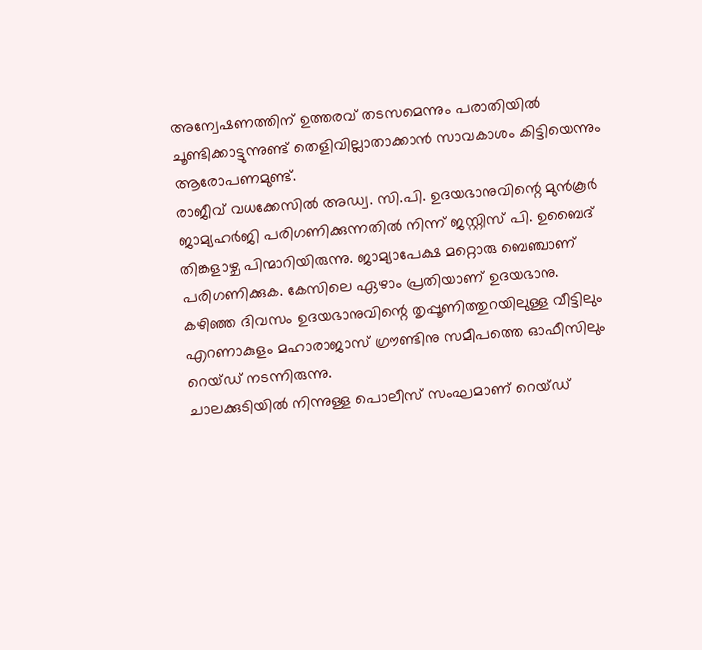അന്വേഷണത്തിന് ഉത്തരവ് തടസമെന്നും പരാതിയില്‍ ചൂണ്ടിക്കാട്ടുന്നുണ്ട് തെളിവില്ലാതാക്കാന്‍ സാവകാശം കിട്ടിയെന്നും ആരോപണമുണ്ട്.
രാജീവ് വധക്കേസില്‍ അഡ്വ. സി.പി. ഉദയഭാനുവിന്റെ മുന്‍കൂര്‍ ജാമ്യഹര്‍ജി പരിഗണിക്കുന്നതില്‍ നിന്ന് ജസ്റ്റിസ് പി. ഉബൈദ് തിങ്കളാഴ്ച പിന്മാറിയിരുന്നു. ജാമ്യാപേക്ഷ മറ്റൊരു ബെഞ്ചാണ് പരിഗണിക്കുക. കേസിലെ ഏഴാം പ്രതിയാണ് ഉദയഭാനു.
കഴിഞ്ഞ ദിവസം ഉദയഭാനുവിന്റെ തൃപ്പൂണിത്തുറയിലുള്ള വീട്ടിലും എറണാകുളം മഹാരാജാസ് ഗ്രൗണ്ടിനു സമീപത്തെ ഓഫീസിലും റെയ്ഡ് നടന്നിരുന്നു.
ചാലക്കുടിയില്‍ നിന്നുള്ള പൊലീസ് സംഘമാണ് റെയ്ഡ്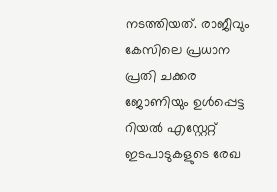നടത്തിയത്. രാജീവും കേസിലെ പ്രധാന പ്രതി ചക്കര ജോണിയും ഉള്‍പ്പെട്ട റിയല്‍ എസ്റ്റേറ്റ് ഇടപാടുകളുടെ രേഖ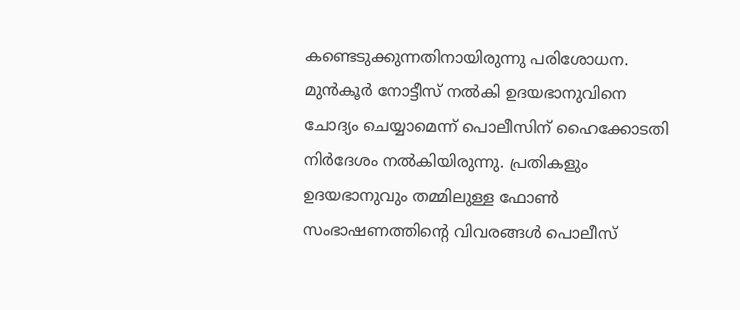കണ്ടെടുക്കുന്നതിനായിരുന്നു പരിശോധന.
മുന്‍കൂര്‍ നോട്ടീസ് നല്‍കി ഉദയഭാനുവിനെ ചോദ്യം ചെയ്യാമെന്ന് പൊലീസിന് ഹൈക്കോടതി നിര്‍ദേശം നല്‍കിയിരുന്നു. പ്രതികളും ഉദയഭാനുവും തമ്മിലുള്ള ഫോണ്‍ സംഭാഷണത്തിന്റെ വിവരങ്ങള്‍ പൊലീസ്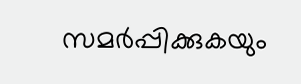സമര്‍പ്പിക്കുകയും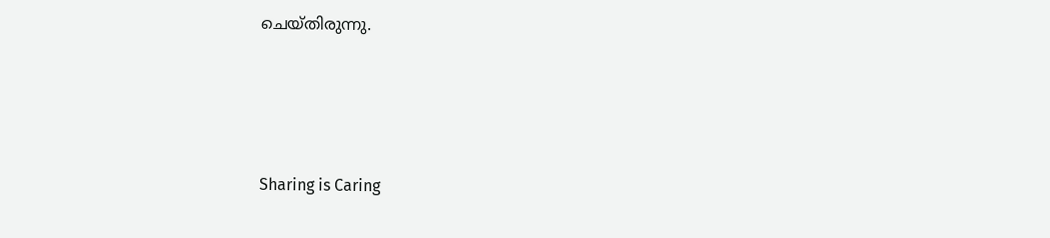ചെയ്തിരുന്നു.




Sharing is Caring